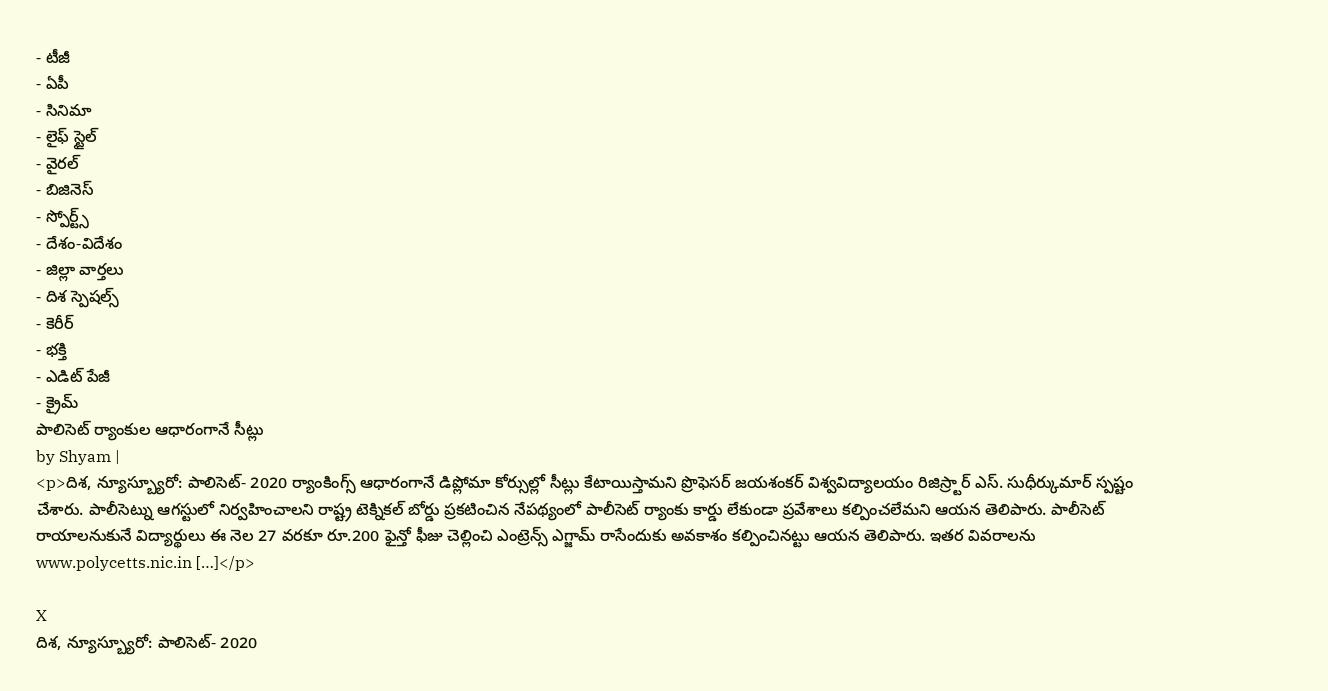- టీజీ
- ఏపీ
- సినిమా
- లైఫ్ స్టైల్
- వైరల్
- బిజినెస్
- స్పోర్ట్స్
- దేశం-విదేశం
- జిల్లా వార్తలు
- దిశ స్పెషల్స్
- కెరీర్
- భక్తి
- ఎడిట్ పేజీ
- క్రైమ్
పాలిసెట్ ర్యాంకుల ఆధారంగానే సీట్లు
by Shyam |
<p>దిశ, న్యూస్బ్యూరో: పాలిసెట్- 2020 ర్యాంకింగ్స్ ఆధారంగానే డిప్లోమా కోర్సుల్లో సీట్లు కేటాయిస్తామని ప్రొఫెసర్ జయశంకర్ విశ్వవిద్యాలయం రిజిస్ర్టార్ ఎస్. సుధీర్కుమార్ స్పష్టం చేశారు. పాలీసెట్ను ఆగస్టులో నిర్వహించాలని రాష్ట్ర టెక్నికల్ బోర్డు ప్రకటించిన నేపథ్యంలో పాలీసెట్ ర్యాంకు కార్డు లేకుండా ప్రవేశాలు కల్పించలేమని ఆయన తెలిపారు. పాలీసెట్ రాయాలనుకునే విద్యార్థులు ఈ నెల 27 వరకూ రూ.200 ఫైన్తో ఫీజు చెల్లించి ఎంట్రెన్స్ ఎగ్జామ్ రాసేందుకు అవకాశం కల్పించినట్టు ఆయన తెలిపారు. ఇతర వివరాలను www.polycetts.nic.in […]</p>

X
దిశ, న్యూస్బ్యూరో: పాలిసెట్- 2020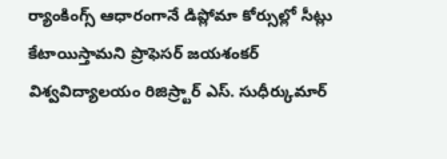ర్యాంకింగ్స్ ఆధారంగానే డిప్లోమా కోర్సుల్లో సీట్లు కేటాయిస్తామని ప్రొఫెసర్ జయశంకర్ విశ్వవిద్యాలయం రిజిస్ర్టార్ ఎస్. సుధీర్కుమార్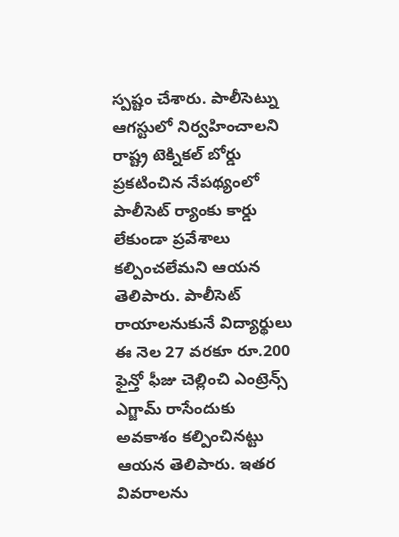స్పష్టం చేశారు. పాలీసెట్ను ఆగస్టులో నిర్వహించాలని రాష్ట్ర టెక్నికల్ బోర్డు ప్రకటించిన నేపథ్యంలో పాలీసెట్ ర్యాంకు కార్డు లేకుండా ప్రవేశాలు కల్పించలేమని ఆయన తెలిపారు. పాలీసెట్ రాయాలనుకునే విద్యార్థులు ఈ నెల 27 వరకూ రూ.200 ఫైన్తో ఫీజు చెల్లించి ఎంట్రెన్స్ ఎగ్జామ్ రాసేందుకు అవకాశం కల్పించినట్టు ఆయన తెలిపారు. ఇతర వివరాలను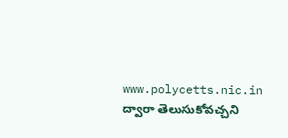www.polycetts.nic.in ద్వారా తెలుసుకోవచ్చని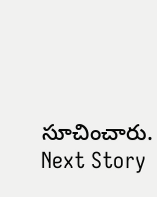సూచించారు.
Next Story